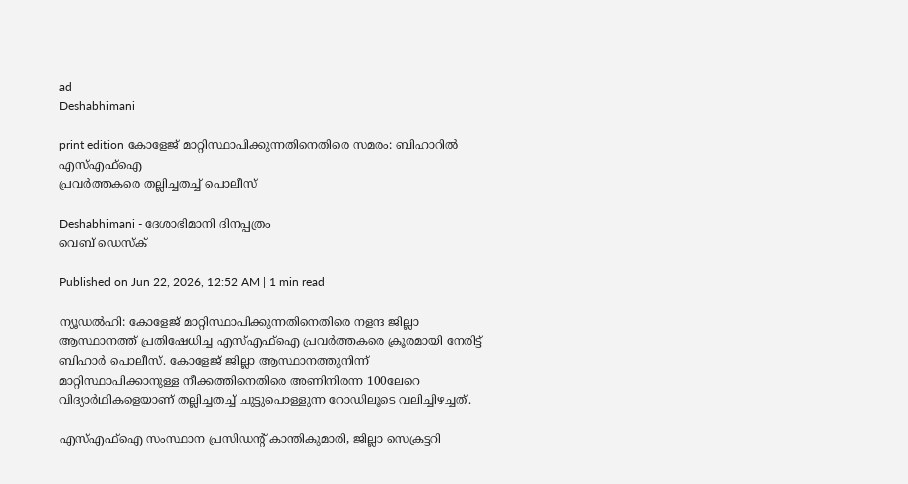ad
Deshabhimani

print edition കോളേജ്‌ മാറ്റിസ്ഥാപിക്കുന്നതിനെതിരെ സമരം: ബിഹാറിൽ എസ്‌എഫ്‌ഐ
പ്രവർത്തകരെ തല്ലിച്ചതച്ച്‌ പൊലീസ്‌

Deshabhimani - ദേശാഭിമാനി ദിനപ്പത്രം
വെബ് ഡെസ്ക്

Published on Jun 22, 2026, 12:52 AM | 1 min read

ന്യൂഡൽഹി: കോളേജ്‌ മാറ്റിസ്ഥാപിക്കുന്നതിനെതിരെ നളന്ദ ജില്ലാ ആസ്ഥാനത്ത്‌ പ്രതിഷേധിച്ച എസ്‌എഫ്‌ഐ പ്രവർത്തകരെ ക്രൂരമായി നേരിട്ട്‌ ബിഹാർ പൊലീസ്‌. കോളേജ്‌ ജില്ലാ ആസ്ഥാനത്തുനിന്ന്‌ മാറ്റിസ്ഥാപിക്കാനുള്ള നീക്കത്തിനെതിരെ അണിനിരന്ന 100ലേറെ വിദ്യാർഥികളെയാണ്‌ തല്ലിച്ചതച്ച്‌ ചുട്ടുപൊള്ളുന്ന റോഡിലൂടെ വലിച്ചിഴച്ചത്‌.

എസ്‌എഫ്‌ഐ സംസ്ഥാന പ്രസിഡന്റ്‌ കാന്തികുമാരി, ജില്ലാ സെക്രട്ടറി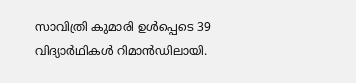സാവിത്രി കുമാരി ഉൾപ്പെടെ 39 വിദ്യാർഥികൾ റിമാൻഡിലായി.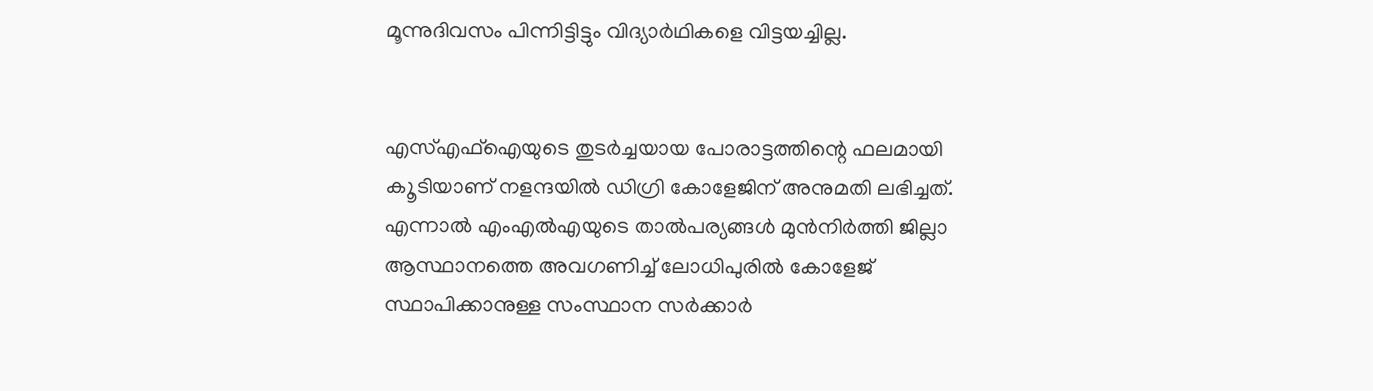മൂന്നുദിവസം പിന്നിട്ടിട്ടും വിദ്യാർഥികളെ വിട്ടയച്ചില്ല.


എസ്‌എഫ്‌ഐയുടെ തുടർച്ചയായ പോരാട്ടത്തിന്റെ ഫലമായി ക‍ൂടിയാണ്‌ നളന്ദയിൽ ഡിഗ്രി കോളേജിന്‌ അനുമതി ലഭിച്ചത്‌. എന്നാൽ എംഎൽഎയുടെ താൽപര്യങ്ങൾ മുൻനിർത്തി ജില്ലാ ആസ്ഥാനത്തെ അവഗണിച്ച്‌ ലോധിപുരിൽ കോളേജ്‌ സ്ഥാപിക്കാനുള്ള സംസ്ഥാന സർക്കാർ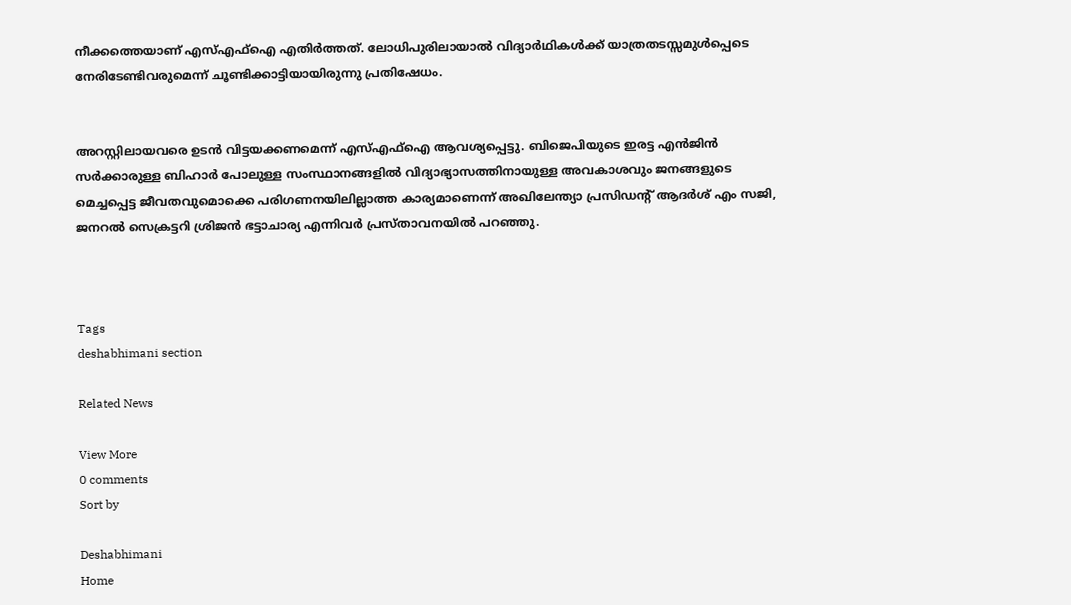നീക്കത്തെയാണ്‌ എസ്‌എഫ്‌ഐ എതിർത്തത്‌. ലോധിപ‍‍ുരിലായാൽ വിദ്യാർഥികൾക്ക്‌ യാത്രതടസ്സമുൾപ്പെടെ നേരിടേണ്ടിവരുമെന്ന്‌ ചൂണ്ടിക്കാട്ടിയായിരുന്നു പ്രതിഷേധം.


അറസ്റ്റിലായവരെ ഉടൻ വിട്ടയക്കണമെന്ന്‌ എസ്‌എഫ്‌ഐ ആവശ്യപ്പെട്ടു. ബിജെപിയുടെ ഇരട്ട എൻജിൻ സർക്കാരുള്ള ബിഹാർ പോലുള്ള സംസ്ഥാനങ്ങളിൽ വിദ്യാഭ്യാസത്തിനായുള്ള അവകാശവും ജനങ്ങളുടെ മെച്ചപ്പെട്ട ജീവതവുമൊക്കെ പരിഗണനയിലില്ലാത്ത കാര്യമാണെന്ന്‌ അഖിലേന്ത്യാ പ്രസിഡന്റ്‌ ആദർശ്‌ എം സജി, ജനറൽ സെക്രട്ടറി ശ്രിജൻ ഭട്ടാചാര്യ എന്നിവർ പ്രസ്‌താവനയിൽ പറഞ്ഞു.



Tags
deshabhimani section

Related News

View More
0 comments
Sort by

Deshabhimani
Home